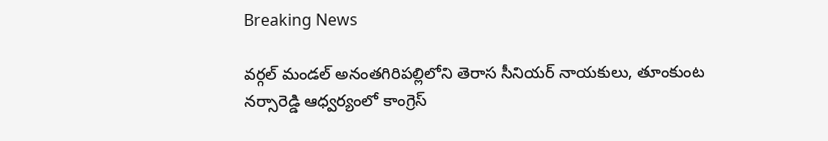Breaking News

వర్గల్ మండల్ అనంతగిరిపల్లిలోని తెరాస సీనియర్ నాయకులు, తూంకుంట నర్సారెడ్డి ఆధ్వర్యంలో కాంగ్రెస్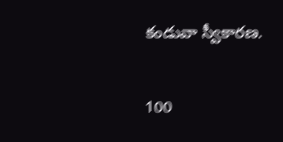కండువా స్వీకారణ.

100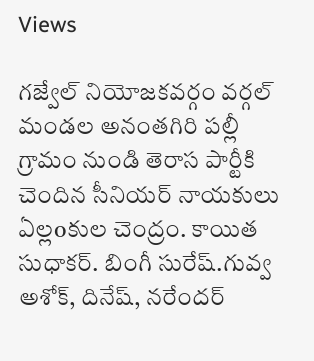Views

గజ్వేల్ నియోజకవర్గం వర్గల్ మండల అనంతగిరి పల్లీ గ్రామం నుండి తెరాస పార్టీకి చెందిన సీనియర్ నాయకులు ఏల్లoకుల చెంద్రం. కాయిత సుధాకర్. బింగీ సురేష్.గువ్వ అశోక్, దినేష్, నరేందర్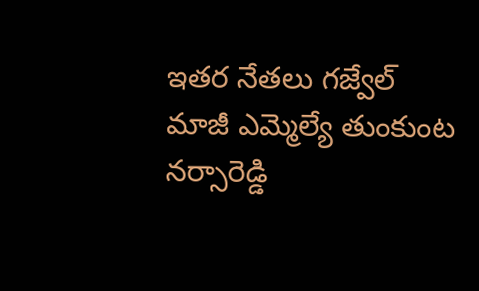ఇతర నేతలు గజ్వేల్ మాజీ ఎమ్మెల్యే తుంకుంట నర్సారెడ్డి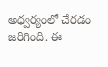అధ్వర్యంలో చేరడం జరిగింది. ఈ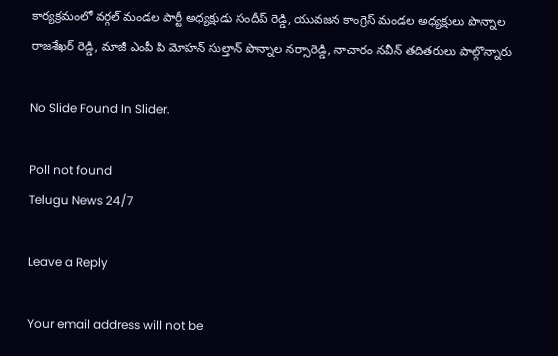కార్యక్రమంలో వర్గల్ మండల పార్టీ అధ్యక్షుడు సందీప్ రెడ్డి, యువజన కాంగ్రెస్ మండల అధ్యక్షులు పొన్నాల రాజశేఖర్ రెడ్డి, మాజీ ఎంపీ పి మోహన్ సుల్తాన్ పొన్నాల నర్సారెడ్డి, నాచారం నవీన్ తదితరులు పాల్గొన్నారు

No Slide Found In Slider.

Poll not found
Telugu News 24/7

Leave a Reply

Your email address will not be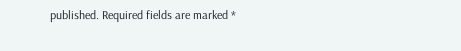published. Required fields are marked *